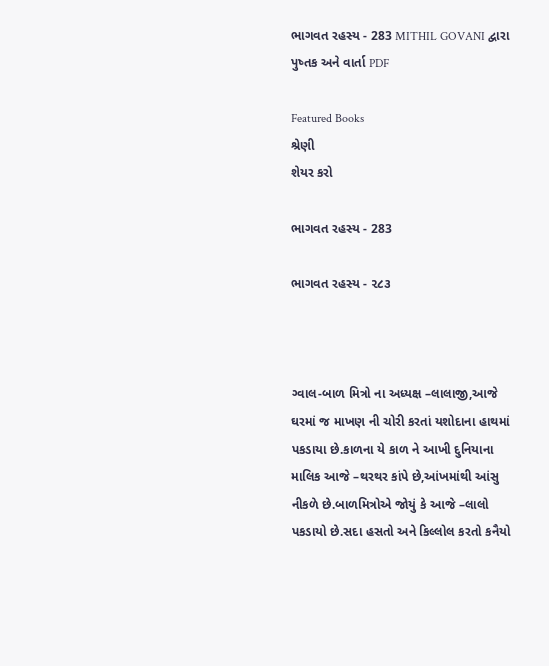ભાગવત રહસ્ય - 283 MITHIL GOVANI દ્વારા પુષ્તક અને વાર્તા PDF

Featured Books
શ્રેણી
શેયર કરો

ભાગવત રહસ્ય - 283

ભાગવત રહસ્ય - ૨૮૩



ગ્વાલ-બાળ મિત્રો ના અધ્યક્ષ –લાલાજી,આજે ઘરમાં જ માખણ ની ચોરી કરતાં યશોદાના હાથમાં પકડાયા છે.કાળના યે કાળ ને આખી દુનિયાના માલિક આજે –થરથર કાંપે છે,આંખમાંથી આંસુ નીકળે છે.બાળમિત્રોએ જોયું કે આજે –લાલો પકડાયો છે.સદા હસતો અને કિલ્લોલ કરતો કનૈયો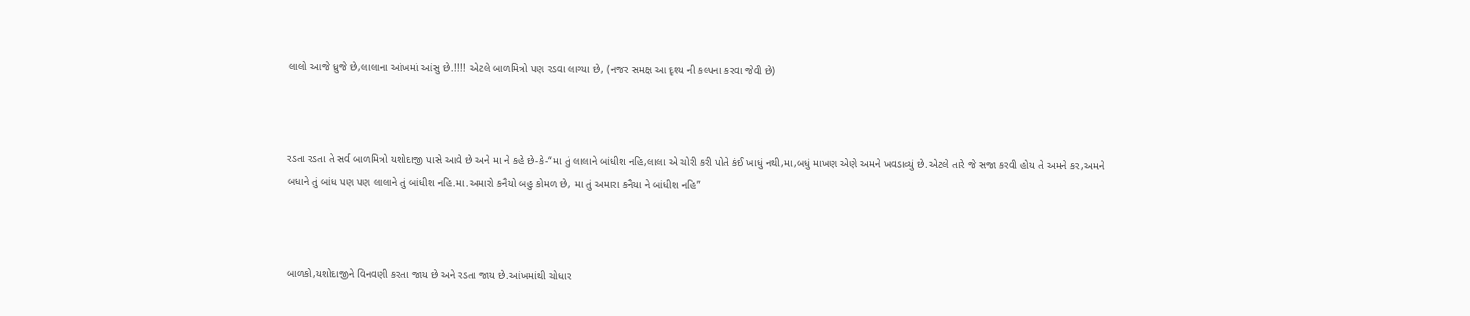લાલો આજે ધ્રુજે છે,લાલાના આંખમાં આંસુ છે.!!!! એટલે બાળમિત્રો પણ રડવા લાગ્યા છે, (નજર સમક્ષ આ દૃશ્ય ની કલ્પના કરવા જેવી છે)



રડતા રડતા તે સર્વ બાળમિત્રો યશોદાજી પાસે આવે છે અને મા ને કહે છે-કે-“મા તું લાલાને બાંધીશ નહિ,લાલા એ ચોરી કરી પોતે કંઈ ખાધું નથી,મા,બધું માખણ એણે અમને ખવડાવ્યું છે.એટલે તારે જે સજા કરવી હોય તે અમને કર,અમને બધાને તું બાંધ પણ પણ લાલાને તું બાંધીશ નહિ.મા.અમારો કનૈયો બહુ કોમળ છે, મા તું અમારા કનૈયા ને બાંધીશ નહિ”



બાળકો,યશોદાજીને વિનવણી કરતા જાય છે અને રડતા જાય છે.આંખમાંથી ચોધાર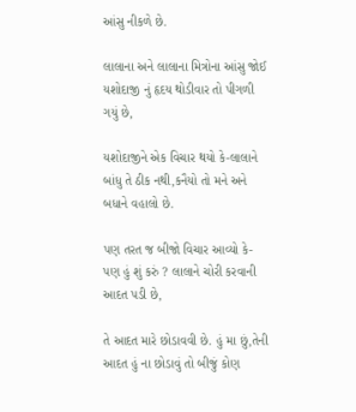આંસુ નીકળે છે.

લાલાના અને લાલાના મિત્રોના આંસુ જોઈ યશોદાજી નું હૃદય થોડીવાર તો પીગળી ગયું છે,

યશોદાજીને એક વિચાર થયો કે-લાલાને બાંધુ તે ઠીક નથી,કનૈયો તો મને અને બધાને વહાલો છે.

પણ તરત જ બીજો વિચાર આવ્યો કે-પણ હું શું કરું ? લાલાને ચોરી કરવાની આદત પડી છે,

તે આદત મારે છોડાવવી છે. હું મા છું,તેની આદત હું ના છોડાવું તો બીજું કોણ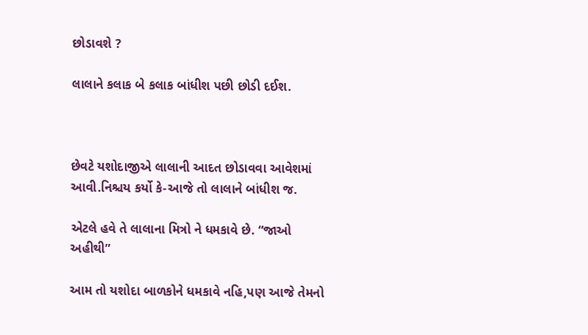છોડાવશે ?

લાલાને કલાક બે કલાક બાંધીશ પછી છોડી દઈશ.



છેવટે યશોદાજીએ લાલાની આદત છોડાવવા આવેશમાં આવી.નિશ્ચય કર્યો કે-આજે તો લાલાને બાંધીશ જ.

એટલે હવે તે લાલાના મિત્રો ને ધમકાવે છે. “જાઓ અહીથી”

આમ તો યશોદા બાળકોને ધમકાવે નહિ,પણ આજે તેમનો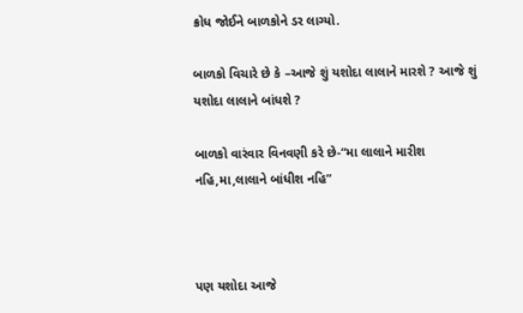ક્રોધ જોઈને બાળકોને ડર લાગ્યો.

બાળકો વિચારે છે કે –આજે શું યશોદા લાલાને મારશે ? આજે શું યશોદા લાલાને બાંધશે ?

બાળકો વારંવાર વિનવણી કરે છે-“મા લાલાને મારીશ નહિ,મા,લાલાને બાંધીશ નહિ”



પણ યશોદા આજે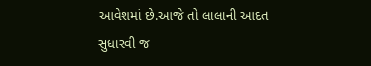આવેશમાં છે.આજે તો લાલાની આદત સુધારવી જ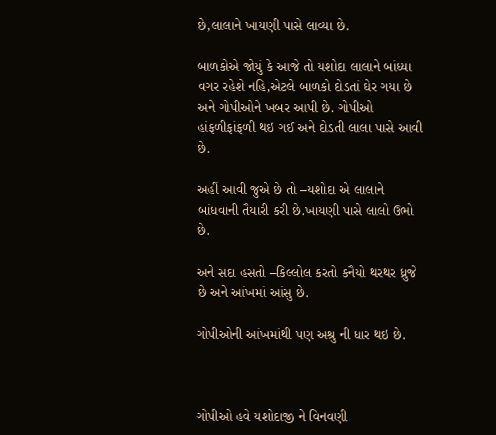છે,લાલાને ખાયણી પાસે લાવ્યા છે.

બાળકોએ જોયું કે આજે તો યશોદા લાલાને બાંધ્યા વગર રહેશે નહિ,એટલે બાળકો દોડતાં ઘેર ગયા છે અને ગોપીઓને ખબર આપી છે. ગોપીઓ હાંફળીફાંફળી થઇ ગઈ અને દોડતી લાલા પાસે આવી છે.

અહીં આવી જુએ છે તો –યશોદા એ લાલાને બાંધવાની તૈયારી કરી છે.ખાયણી પાસે લાલો ઉભો છે.

અને સદા હસતો –કિલ્લોલ કરતો કનૈયો થરથર ધ્રુજે છે અને આંખમાં આંસુ છે.

ગોપીઓની આંખમાંથી પણ અશ્રુ ની ધાર થઇ છે.



ગોપીઓ હવે યશોદાજી ને વિનવણી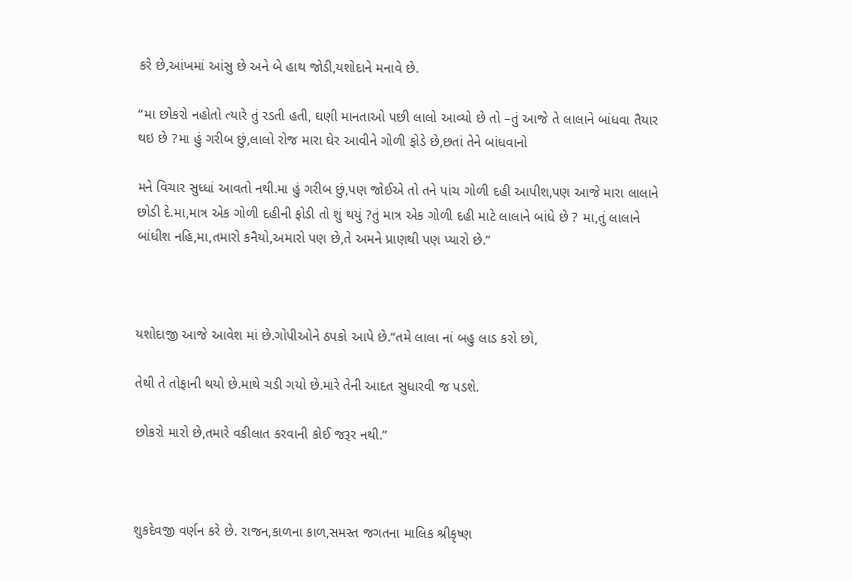કરે છે,આંખમાં આંસુ છે અને બે હાથ જોડી,યશોદાને મનાવે છે.

“મા છોકરો નહોતો ત્યારે તું રડતી હતી, ઘણી માનતાઓ પછી લાલો આવ્યો છે તો –તું આજે તે લાલાને બાંધવા તૈયાર થઇ છે ?મા હું ગરીબ છું,લાલો રોજ મારા ઘેર આવીને ગોળી ફોડે છે,છતાં તેને બાંધવાનો

મને વિચાર સુધ્ધાં આવતો નથી.મા હું ગરીબ છું,પણ જોઈએ તો તને પાંચ ગોળી દહી આપીશ,પણ આજે મારા લાલાને છોડી દે.મા,માત્ર એક ગોળી દહીની ફોડી તો શું થયું ?તું માત્ર એક ગોળી દહી માટે લાલાને બાંધે છે ? મા,તું લાલાને બાંધીશ નહિ,મા,તમારો કનૈયો,અમારો પણ છે,તે અમને પ્રાણથી પણ પ્યારો છે.”



યશોદાજી આજે આવેશ માં છે.ગોપીઓને ઠપકો આપે છે.“તમે લાલા નાં બહુ લાડ કરો છો,

તેથી તે તોફાની થયો છે.માથે ચડી ગયો છે.મારે તેની આદત સુધારવી જ પડશે.

છોકરો મારો છે,તમારે વકીલાત કરવાની કોઈ જરૂર નથી.”



શુકદેવજી વર્ણન કરે છે. રાજન,કાળના કાળ,સમસ્ત જગતના માલિક શ્રીકૃષ્ણ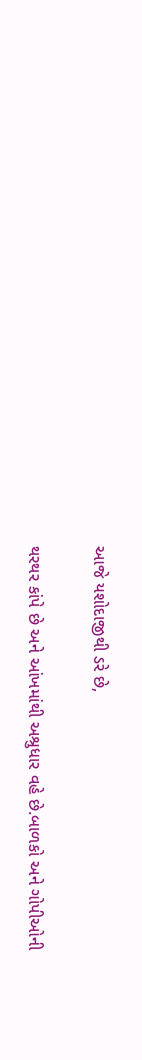આજે યશોદાજીથી ડરે છે,

થરથર કાંપે છે અને આંખમાંથી અશ્રુધાર વહે છે.બાળકો અને ગોપીઓની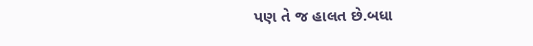પણ તે જ હાલત છે.બધા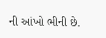ની આંખો ભીની છે.